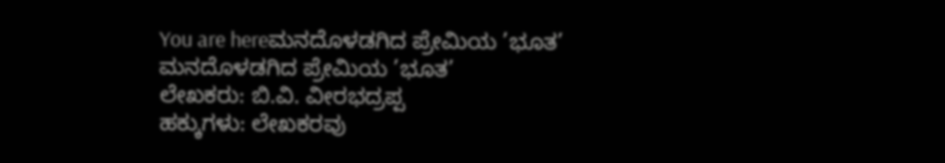You are hereಮನದೊಳಡಗಿದ ಪ್ರೇಮಿಯ ’ಭೂತ’
ಮನದೊಳಡಗಿದ ಪ್ರೇಮಿಯ ’ಭೂತ’
ಲೇಖಕರು: ಬಿ.ವಿ. ವೀರಭದ್ರಪ್ಪ
ಹಕ್ಕುಗಳು: ಲೇಖಕರವು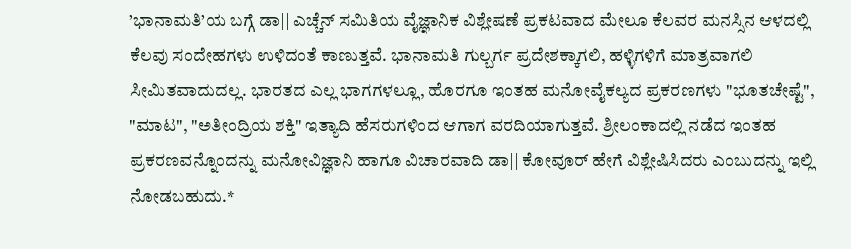’ಭಾನಾಮತಿ’ಯ ಬಗ್ಗೆ ಡಾ|| ಎಚ್ಚೆನ್ ಸಮಿತಿಯ ವೈಜ್ಞಾನಿಕ ವಿಶ್ಲೇಷಣೆ ಪ್ರಕಟವಾದ ಮೇಲೂ ಕೆಲವರ ಮನಸ್ಸಿನ ಆಳದಲ್ಲಿ ಕೆಲವು ಸಂದೇಹಗಳು ಉಳಿದಂತೆ ಕಾಣುತ್ತವೆ. ಭಾನಾಮತಿ ಗುಲ್ಬರ್ಗ ಪ್ರದೇಶಕ್ಕಾಗಲಿ, ಹಳ್ಳಿಗಳಿಗೆ ಮಾತ್ರವಾಗಲಿ ಸೀಮಿತವಾದುದಲ್ಲ. ಭಾರತದ ಎಲ್ಲ ಭಾಗಗಳಲ್ಲೂ, ಹೊರಗೂ ಇಂತಹ ಮನೋವೈಕಲ್ಯದ ಪ್ರಕರಣಗಳು "ಭೂತಚೇಷ್ಟೆ", "ಮಾಟ", "ಅತೀಂದ್ರಿಯ ಶಕ್ತಿ" ಇತ್ಯಾದಿ ಹೆಸರುಗಳಿಂದ ಆಗಾಗ ವರದಿಯಾಗುತ್ತವೆ. ಶ್ರೀಲಂಕಾದಲ್ಲಿ ನಡೆದ ಇಂತಹ ಪ್ರಕರಣವನ್ನೊಂದನ್ನು ಮನೋವಿಜ್ಞಾನಿ ಹಾಗೂ ವಿಚಾರವಾದಿ ಡಾ|| ಕೋವೂರ್ ಹೇಗೆ ವಿಶ್ಲೇಷಿಸಿದರು ಎಂಬುದನ್ನು ಇಲ್ಲಿ ನೋಡಬಹುದು.*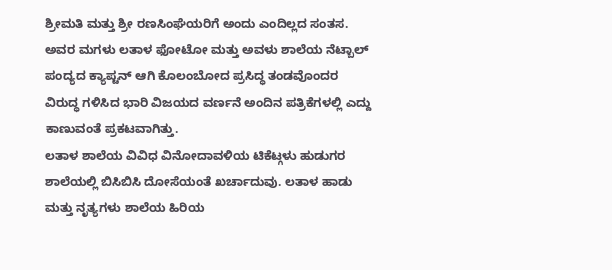ಶ್ರೀಮತಿ ಮತ್ತು ಶ್ರೀ ರಣಸಿಂಘೆಯರಿಗೆ ಅಂದು ಎಂದಿಲ್ಲದ ಸಂತಸ. ಅವರ ಮಗಳು ಲತಾಳ ಫೋಟೋ ಮತ್ತು ಅವಳು ಶಾಲೆಯ ನೆಟ್ಬಾಲ್ ಪಂದ್ಯದ ಕ್ಯಾಪ್ಟನ್ ಆಗಿ ಕೊಲಂಬೋದ ಪ್ರಸಿದ್ಧ ತಂಡವೊಂದರ ವಿರುದ್ಧ ಗಳಿಸಿದ ಭಾರಿ ವಿಜಯದ ವರ್ಣನೆ ಅಂದಿನ ಪತ್ರಿಕೆಗಳಲ್ಲಿ ಎದ್ದು ಕಾಣುವಂತೆ ಪ್ರಕಟವಾಗಿತ್ತು.
ಲತಾಳ ಶಾಲೆಯ ವಿವಿಧ ವಿನೋದಾವಳಿಯ ಟಿಕೆಟ್ಗಳು ಹುಡುಗರ ಶಾಲೆಯಲ್ಲಿ ಬಿಸಿಬಿಸಿ ದೋಸೆಯಂತೆ ಖರ್ಚಾದುವು. ಲತಾಳ ಹಾಡು ಮತ್ತು ನೃತ್ಯಗಳು ಶಾಲೆಯ ಹಿರಿಯ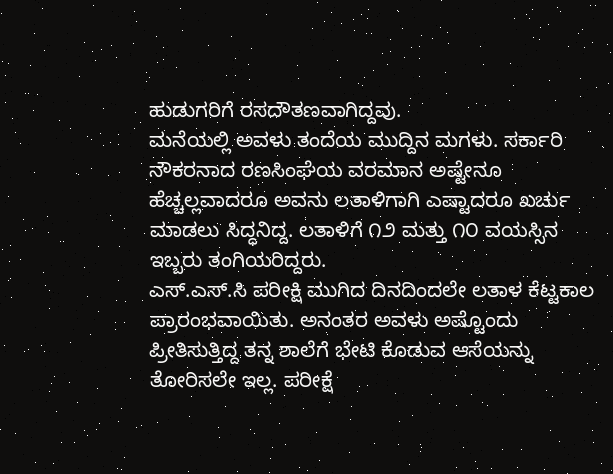ಹುಡುಗರಿಗೆ ರಸದೌತಣವಾಗಿದ್ದವು.
ಮನೆಯಲ್ಲಿ ಅವಳು ತಂದೆಯ ಮುದ್ದಿನ ಮಗಳು. ಸರ್ಕಾರಿ ನೌಕರನಾದ ರಣಸಿಂಘೆಯ ವರಮಾನ ಅಷ್ಟೇನೂ ಹೆಚ್ಚಲ್ಲವಾದರೂ ಅವನು ಲತಾಳಿಗಾಗಿ ಎಷ್ಟಾದರೂ ಖರ್ಚು ಮಾಡಲು ಸಿದ್ಧನಿದ್ದ. ಲತಾಳಿಗೆ ೧೨ ಮತ್ತು ೧೦ ವಯಸ್ಸಿನ ಇಬ್ಬರು ತಂಗಿಯರಿದ್ದರು.
ಎಸ್.ಎಸ್.ಸಿ ಪರೀಕ್ಷಿ ಮುಗಿದ ದಿನದಿಂದಲೇ ಲತಾಳ ಕೆಟ್ಟಕಾಲ ಪ್ರಾರಂಭವಾಯಿತು. ಅನಂತರ ಅವಳು ಅಷ್ಟೊಂದು ಪ್ರೀತಿಸುತ್ತಿದ್ದ ತನ್ನ ಶಾಲೆಗೆ ಭೇಟಿ ಕೊಡುವ ಆಸೆಯನ್ನು ತೋರಿಸಲೇ ಇಲ್ಲ. ಪರೀಕ್ಷೆ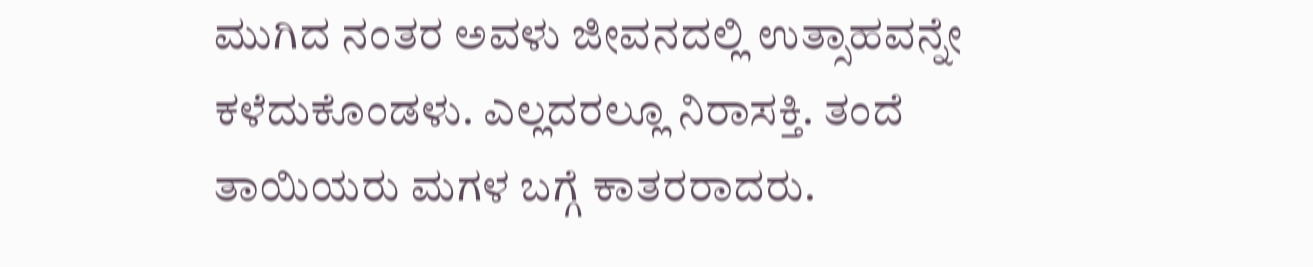ಮುಗಿದ ನಂತರ ಅವಳು ಜೀವನದಲ್ಲಿ ಉತ್ಸಾಹವನ್ನೇ ಕಳೆದುಕೊಂಡಳು. ಎಲ್ಲದರಲ್ಲೂ ನಿರಾಸಕ್ತಿ. ತಂದೆ ತಾಯಿಯರು ಮಗಳ ಬಗ್ಗೆ ಕಾತರರಾದರು.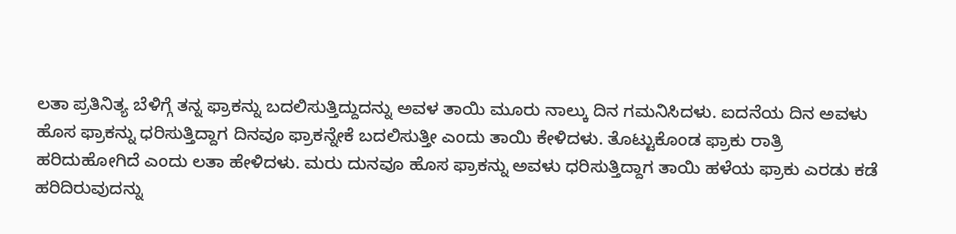ಲತಾ ಪ್ರತಿನಿತ್ಯ ಬೆಳಿಗ್ಗೆ ತನ್ನ ಫ್ರಾಕನ್ನು ಬದಲಿಸುತ್ತಿದ್ದುದನ್ನು ಅವಳ ತಾಯಿ ಮೂರು ನಾಲ್ಕು ದಿನ ಗಮನಿಸಿದಳು. ಐದನೆಯ ದಿನ ಅವಳು ಹೊಸ ಫ್ರಾಕನ್ನು ಧರಿಸುತ್ತಿದ್ದಾಗ ದಿನವೂ ಫ್ರಾಕನ್ನೇಕೆ ಬದಲಿಸುತ್ತೀ ಎಂದು ತಾಯಿ ಕೇಳಿದಳು. ತೊಟ್ಟುಕೊಂಡ ಫ್ರಾಕು ರಾತ್ರಿ ಹರಿದುಹೋಗಿದೆ ಎಂದು ಲತಾ ಹೇಳಿದಳು. ಮರು ದುನವೂ ಹೊಸ ಫ್ರಾಕನ್ನು ಅವಳು ಧರಿಸುತ್ತಿದ್ದಾಗ ತಾಯಿ ಹಳೆಯ ಫ್ರಾಕು ಎರಡು ಕಡೆ ಹರಿದಿರುವುದನ್ನು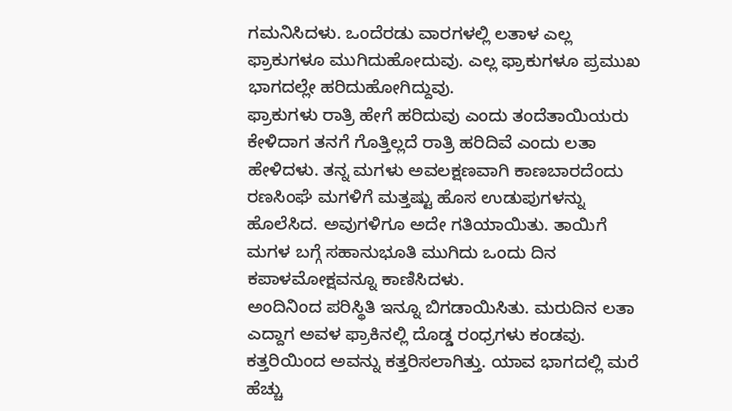ಗಮನಿಸಿದಳು. ಒಂದೆರಡು ವಾರಗಳಲ್ಲಿ ಲತಾಳ ಎಲ್ಲ ಫ್ರಾಕುಗಳೂ ಮುಗಿದುಹೋದುವು. ಎಲ್ಲ ಫ್ರಾಕುಗಳೂ ಪ್ರಮುಖ ಭಾಗದಲ್ಲೇ ಹರಿದುಹೋಗಿದ್ದುವು.
ಫ್ರಾಕುಗಳು ರಾತ್ರಿ ಹೇಗೆ ಹರಿದುವು ಎಂದು ತಂದೆತಾಯಿಯರು ಕೇಳಿದಾಗ ತನಗೆ ಗೊತ್ತಿಲ್ಲದೆ ರಾತ್ರಿ ಹರಿದಿವೆ ಎಂದು ಲತಾ ಹೇಳಿದಳು. ತನ್ನ ಮಗಳು ಅವಲಕ್ಷಣವಾಗಿ ಕಾಣಬಾರದೆಂದು ರಣಸಿಂಘೆ ಮಗಳಿಗೆ ಮತ್ತಷ್ಟು ಹೊಸ ಉಡುಪುಗಳನ್ನು ಹೊಲೆಸಿದ. ಅವುಗಳಿಗೂ ಅದೇ ಗತಿಯಾಯಿತು. ತಾಯಿಗೆ ಮಗಳ ಬಗ್ಗೆ ಸಹಾನುಭೂತಿ ಮುಗಿದು ಒಂದು ದಿನ ಕಪಾಳಮೋಕ್ಷವನ್ನೂ ಕಾಣಿಸಿದಳು.
ಅಂದಿನಿಂದ ಪರಿಸ್ಥಿತಿ ಇನ್ನೂ ಬಿಗಡಾಯಿಸಿತು. ಮರುದಿನ ಲತಾ ಎದ್ದಾಗ ಅವಳ ಫ್ರಾಕಿನಲ್ಲಿ ದೊಡ್ಡ ರಂಧ್ರಗಳು ಕಂಡವು. ಕತ್ತರಿಯಿಂದ ಅವನ್ನು ಕತ್ತರಿಸಲಾಗಿತ್ತು. ಯಾವ ಭಾಗದಲ್ಲಿ ಮರೆ ಹೆಚ್ಚು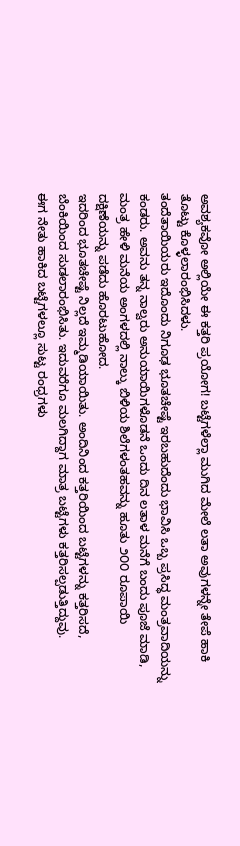ಅವಶ್ಯಕವೋ ಅಲ್ಲಿಯೇ ಈ ಕತ್ತರಿ ಪ್ರಯೋಗ! ಬಟ್ಟೆಗಳೆಲ್ಲಾ ಮುಗಿದ ಮೇಲೆ ಲತಾ ಅವುಗಳನ್ನೇ ತೇಪೆ ಹಾಕಿ ತೊಟ್ಟು ಕೊಳ್ಳಲಾರಂಭಿಸಿದಳು.
ತಂದೆತಾಯಿಯರು ಇದೊಂದು ನಿಗೂಢ ಭೂತಚೇಷ್ಟೆ ಇರಬಹುದೆಂದು ಭಾವಿಸಿ ಒಬ್ಬ ಪ್ರಸಿದ್ಧ ಮಂತ್ರವಾದಿಯನ್ನು ಕಂಡರು. ಅವನು ತನ್ನ ನಾಲ್ವರು ಅನುಯಾಯಿಗಳೊಡನೆ ಒಂದು ದಿನ ಲತಾಳ ಮನೆಗೆ ಬಂದು ಪೂಜೆ ಮಾಡಿ, ಮಂತ್ರ ಹೇಳಿ ಮನೆಯ ಅಂಗಳದಲ್ಲಿ ನಾಲ್ಕು ಬಿಳಿಯ ಶಿಲೆಗಳಂತಹವನ್ನು ಹೂತು ೨೦೦ ರೂಪಾಯಿ ದಕ್ಷಿಣೆಯನ್ನು ಪಡೆದು ಹೊರಟುಹೋದ.
ಇದರಿಂದ ಭೂತಚೇಷ್ಟೆ ನಿಲ್ಲದೆ ಇಮ್ಮಡಿಯಾಯಿತು. ಅಂದಿನಿಂದ ಕತ್ತರಿಯಿಂದ ಬಟ್ಟೆಗಳನ್ನು ಕತ್ತರಿಸದೆ, ಬೆಂಕಿಯಿಂದ ಸುಡಲಾರಂಭಿಸಿತು. ಇದುವರೆಗೂ ಮಲಗಿದ್ದಾಗ ಮಾತ್ರ ಬಟ್ಟೆಗಳು ಕತ್ತರಿಸಲ್ಪಡುತ್ತಿದ್ದುವು.
ಈಗ ನೇತು ಹಾಕಿದ ಬಟ್ಟೆಗಳಲ್ಲೂ ಸುಟ್ಟ ರಂಧ್ರಗಳು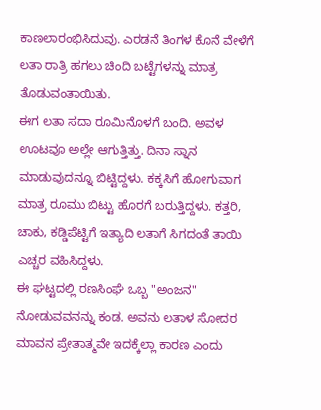ಕಾಣಲಾರಂಭಿಸಿದುವು. ಎರಡನೆ ತಿಂಗಳ ಕೊನೆ ವೇಳೆಗೆ ಲತಾ ರಾತ್ರಿ ಹಗಲು ಚಿಂದಿ ಬಟ್ಟೆಗಳನ್ನು ಮಾತ್ರ ತೊಡುವಂತಾಯಿತು.
ಈಗ ಲತಾ ಸದಾ ರೂಮಿನೊಳಗೆ ಬಂದಿ. ಅವಳ ಊಟವೂ ಅಲ್ಲೇ ಆಗುತ್ತಿತ್ತು. ದಿನಾ ಸ್ನಾನ ಮಾಡುವುದನ್ನೂ ಬಿಟ್ಟಿದ್ದಳು. ಕಕ್ಕಸಿಗೆ ಹೋಗುವಾಗ ಮಾತ್ರ ರೂಮು ಬಿಟ್ಟು ಹೊರಗೆ ಬರುತ್ತಿದ್ದಳು. ಕತ್ತರಿ, ಚಾಕು, ಕಡ್ಡಿಪೆಟ್ಟಿಗೆ ಇತ್ಯಾದಿ ಲತಾಗೆ ಸಿಗದಂತೆ ತಾಯಿ ಎಚ್ಚರ ವಹಿಸಿದ್ದಳು.
ಈ ಘಟ್ಟದಲ್ಲಿ ರಣಸಿಂಘೆ ಒಬ್ಬ "ಅಂಜನ" ನೋಡುವವನನ್ನು ಕಂಡ. ಅವನು ಲತಾಳ ಸೋದರ ಮಾವನ ಪ್ರೇತಾತ್ಮವೇ ಇದಕ್ಕೆಲ್ಲಾ ಕಾರಣ ಎಂದು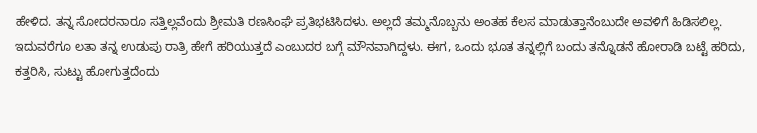ಹೇಳಿದ. ತನ್ನ ಸೋದರನಾರೂ ಸತ್ತಿಲ್ಲವೆಂದು ಶ್ರೀಮತಿ ರಣಸಿಂಘೆ ಪ್ರತಿಭಟಿಸಿದಳು. ಅಲ್ಲದೆ ತಮ್ಮನೊಬ್ಬನು ಅಂತಹ ಕೆಲಸ ಮಾಡುತ್ತಾನೆಂಬುದೇ ಅವಳಿಗೆ ಹಿಡಿಸಲಿಲ್ಲ.
ಇದುವರೆಗೂ ಲತಾ ತನ್ನ ಉಡುಪು ರಾತ್ರಿ ಹೇಗೆ ಹರಿಯುತ್ತದೆ ಎಂಬುದರ ಬಗ್ಗೆ ಮೌನವಾಗಿದ್ದಳು. ಈಗ, ಒಂದು ಭೂತ ತನ್ನಲ್ಲಿಗೆ ಬಂದು ತನ್ನೊಡನೆ ಹೋರಾಡಿ ಬಟ್ಟೆ ಹರಿದು, ಕತ್ತರಿಸಿ, ಸುಟ್ಟು ಹೋಗುತ್ತದೆಂದು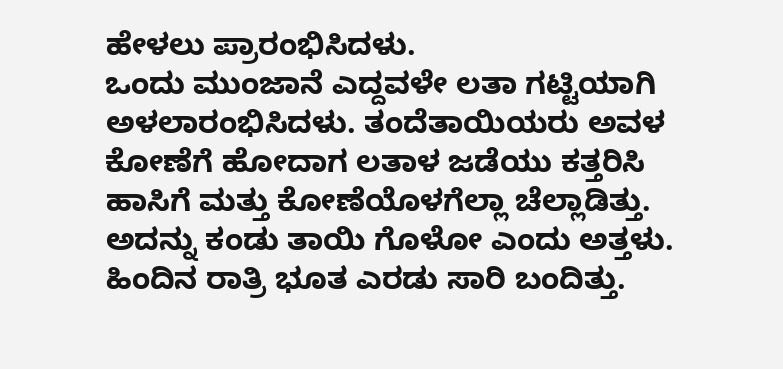ಹೇಳಲು ಪ್ರಾರಂಭಿಸಿದಳು.
ಒಂದು ಮುಂಜಾನೆ ಎದ್ದವಳೇ ಲತಾ ಗಟ್ಟಿಯಾಗಿ ಅಳಲಾರಂಭಿಸಿದಳು. ತಂದೆತಾಯಿಯರು ಅವಳ ಕೋಣೆಗೆ ಹೋದಾಗ ಲತಾಳ ಜಡೆಯು ಕತ್ತರಿಸಿ ಹಾಸಿಗೆ ಮತ್ತು ಕೋಣೆಯೊಳಗೆಲ್ಲಾ ಚೆಲ್ಲಾಡಿತ್ತು. ಅದನ್ನು ಕಂಡು ತಾಯಿ ಗೊಳೋ ಎಂದು ಅತ್ತಳು. ಹಿಂದಿನ ರಾತ್ರಿ ಭೂತ ಎರಡು ಸಾರಿ ಬಂದಿತ್ತು.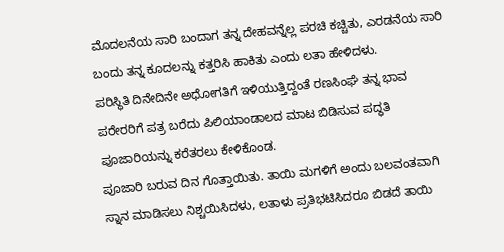ಮೊದಲನೆಯ ಸಾರಿ ಬಂದಾಗ ತನ್ನ ದೇಹವನ್ನೆಲ್ಲ ಪರಚಿ ಕಚ್ಚಿತು, ಎರಡನೆಯ ಸಾರಿ ಬಂದು ತನ್ನ ಕೂದಲನ್ನು ಕತ್ತರಿಸಿ ಹಾಕಿತು ಎಂದು ಲತಾ ಹೇಳಿದಳು.
ಪರಿಸ್ಥಿತಿ ದಿನೇದಿನೇ ಅಧೋಗತಿಗೆ ಇಳಿಯುತ್ತಿದ್ದಂತೆ ರಣಸಿಂಘೆ ತನ್ನ ಭಾವ ಪರೇರರಿಗೆ ಪತ್ರ ಬರೆದು ಪಿಲಿಯಾಂಡಾಲದ ಮಾಟ ಬಿಡಿಸುವ ಪದ್ಧತಿ ಪೂಜಾರಿಯನ್ನು ಕರೆತರಲು ಕೇಳಿಕೊಂಡ.
ಪೂಜಾರಿ ಬರುವ ದಿನ ಗೊತ್ತಾಯಿತು. ತಾಯಿ ಮಗಳಿಗೆ ಅಂದು ಬಲವಂತವಾಗಿ ಸ್ನಾನ ಮಾಡಿಸಲು ನಿಶ್ಚಯಿಸಿದಳು, ಲತಾಳು ಪ್ರತಿಭಟಿಸಿದರೂ ಬಿಡದೆ ತಾಯಿ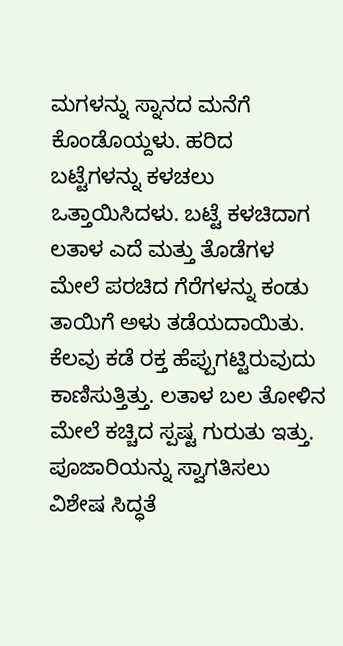ಮಗಳನ್ನು ಸ್ನಾನದ ಮನೆಗೆ ಕೊಂಡೊಯ್ದಳು. ಹರಿದ ಬಟ್ಟೆಗಳನ್ನು ಕಳಚಲು ಒತ್ತಾಯಿಸಿದಳು. ಬಟ್ಟೆ ಕಳಚಿದಾಗ ಲತಾಳ ಎದೆ ಮತ್ತು ತೊಡೆಗಳ ಮೇಲೆ ಪರಚಿದ ಗೆರೆಗಳನ್ನು ಕಂಡು ತಾಯಿಗೆ ಅಳು ತಡೆಯದಾಯಿತು. ಕೆಲವು ಕಡೆ ರಕ್ತ ಹೆಪ್ಪುಗಟ್ಟಿರುವುದು ಕಾಣಿಸುತ್ತಿತ್ತು. ಲತಾಳ ಬಲ ತೋಳಿನ ಮೇಲೆ ಕಚ್ಚಿದ ಸ್ಪಷ್ಟ ಗುರುತು ಇತ್ತು.
ಪೂಜಾರಿಯನ್ನು ಸ್ವಾಗತಿಸಲು ವಿಶೇಷ ಸಿದ್ಧತೆ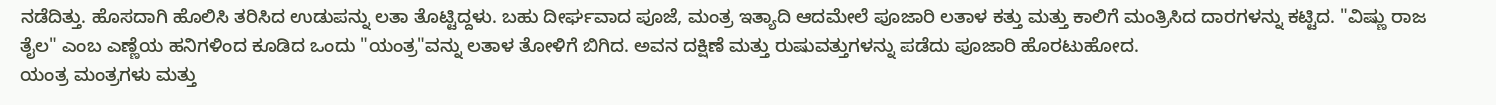ನಡೆದಿತ್ತು. ಹೊಸದಾಗಿ ಹೊಲಿಸಿ ತರಿಸಿದ ಉಡುಪನ್ನು ಲತಾ ತೊಟ್ಟಿದ್ದಳು. ಬಹು ದೀರ್ಘವಾದ ಪೂಜೆ, ಮಂತ್ರ ಇತ್ಯಾದಿ ಆದಮೇಲೆ ಪೂಜಾರಿ ಲತಾಳ ಕತ್ತು ಮತ್ತು ಕಾಲಿಗೆ ಮಂತ್ರಿಸಿದ ದಾರಗಳನ್ನು ಕಟ್ಟಿದ. "ವಿಷ್ಣು ರಾಜ ತೈಲ" ಎಂಬ ಎಣ್ಣೆಯ ಹನಿಗಳಿಂದ ಕೂಡಿದ ಒಂದು "ಯಂತ್ರ"ವನ್ನು ಲತಾಳ ತೋಳಿಗೆ ಬಿಗಿದ. ಅವನ ದಕ್ಷಿಣೆ ಮತ್ತು ರುಷುವತ್ತುಗಳನ್ನು ಪಡೆದು ಪೂಜಾರಿ ಹೊರಟುಹೋದ.
ಯಂತ್ರ ಮಂತ್ರಗಳು ಮತ್ತು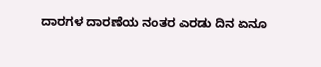ದಾರಗಳ ದಾರಣೆಯ ನಂತರ ಎರಡು ದಿನ ಏನೂ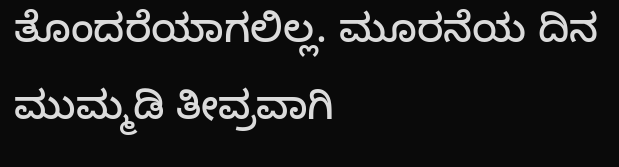ತೊಂದರೆಯಾಗಲಿಲ್ಲ. ಮೂರನೆಯ ದಿನ ಮುಮ್ಮಡಿ ತೀವ್ರವಾಗಿ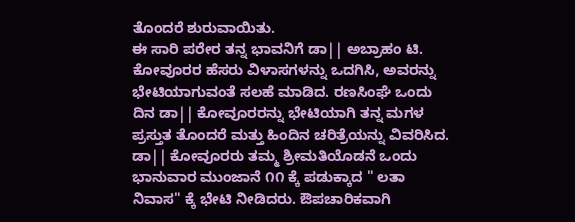ತೊಂದರೆ ಶುರುವಾಯಿತು.
ಈ ಸಾರಿ ಪರೇರ ತನ್ನ ಭಾವನಿಗೆ ಡಾ|| ಅಬ್ರಾಹಂ ಟಿ. ಕೋವೂರರ ಹೆಸರು ವಿಳಾಸಗಳನ್ನು ಒದಗಿಸಿ, ಅವರನ್ನು ಭೇಟಿಯಾಗುವಂತೆ ಸಲಹೆ ಮಾಡಿದ. ರಣಸಿಂಘೆ ಒಂದು ದಿನ ಡಾ|| ಕೋವೂರರನ್ನು ಭೇಟಿಯಾಗಿ ತನ್ನ ಮಗಳ ಪ್ರಸ್ತುತ ತೊಂದರೆ ಮತ್ತು ಹಿಂದಿನ ಚರಿತ್ರೆಯನ್ನು ವಿವರಿಸಿದ. ಡಾ|| ಕೋವೂರರು ತಮ್ಮ ಶ್ರೀಮತಿಯೊಡನೆ ಒಂದು ಭಾನುವಾರ ಮುಂಜಾನೆ ೧೧ ಕ್ಕೆ ಪಡುಕ್ಕಾದ " ಲತಾ ನಿವಾಸ" ಕ್ಕೆ ಭೇಟಿ ನೀಡಿದರು. ಔಪಚಾರಿಕವಾಗಿ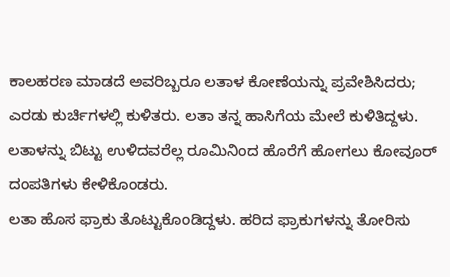ಕಾಲಹರಣ ಮಾಡದೆ ಅವರಿಬ್ಬರೂ ಲತಾಳ ಕೋಣೆಯನ್ನು ಪ್ರವೇಶಿಸಿದರು; ಎರಡು ಕುರ್ಚಿಗಳಲ್ಲಿ ಕುಳಿತರು. ಲತಾ ತನ್ನ ಹಾಸಿಗೆಯ ಮೇಲೆ ಕುಳಿತಿದ್ದಳು. ಲತಾಳನ್ನು ಬಿಟ್ಟು ಉಳಿದವರೆಲ್ಲ ರೂಮಿನಿಂದ ಹೊರೆಗೆ ಹೋಗಲು ಕೋವೂರ್ ದಂಪತಿಗಳು ಕೇಳಿಕೊಂಡರು.
ಲತಾ ಹೊಸ ಫ್ರಾಕು ತೊಟ್ಟುಕೊಂಡಿದ್ದಳು. ಹರಿದ ಫ್ರಾಕುಗಳನ್ನು ತೋರಿಸು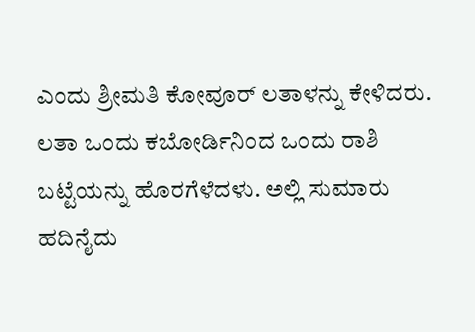ಎಂದು ಶ್ರೀಮತಿ ಕೋವೂರ್ ಲತಾಳನ್ನು ಕೇಳಿದರು. ಲತಾ ಒಂದು ಕಬೋರ್ಡಿನಿಂದ ಒಂದು ರಾಶಿ ಬಟ್ಟೆಯನ್ನು ಹೊರಗೆಳೆದಳು. ಅಲ್ಲಿ ಸುಮಾರು ಹದಿನೈದು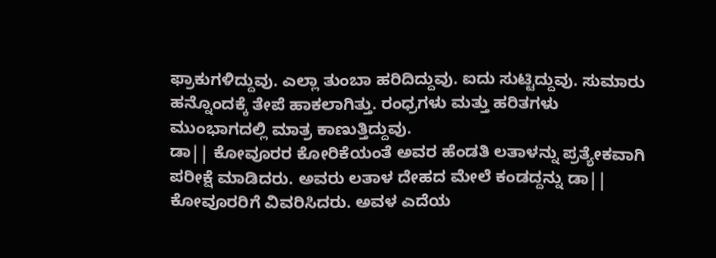ಫ್ರಾಕುಗಳಿದ್ದುವು. ಎಲ್ಲಾ ತುಂಬಾ ಹರಿದಿದ್ದುವು. ಐದು ಸುಟ್ಟಿದ್ದುವು. ಸುಮಾರು ಹನ್ನೊಂದಕ್ಕೆ ತೇಪೆ ಹಾಕಲಾಗಿತ್ತು. ರಂಧ್ರಗಳು ಮತ್ತು ಹರಿತಗಳು ಮುಂಭಾಗದಲ್ಲಿ ಮಾತ್ರ ಕಾಣುತ್ತಿದ್ದುವು.
ಡಾ|| ಕೋವೂರರ ಕೋರಿಕೆಯಂತೆ ಅವರ ಹೆಂಡತಿ ಲತಾಳನ್ನು ಪ್ರತ್ಯೇಕವಾಗಿ ಪರೀಕ್ಷೆ ಮಾಡಿದರು. ಅವರು ಲತಾಳ ದೇಹದ ಮೇಲೆ ಕಂಡದ್ದನ್ನು ಡಾ|| ಕೋವೂರರಿಗೆ ವಿವರಿಸಿದರು. ಅವಳ ಎದೆಯ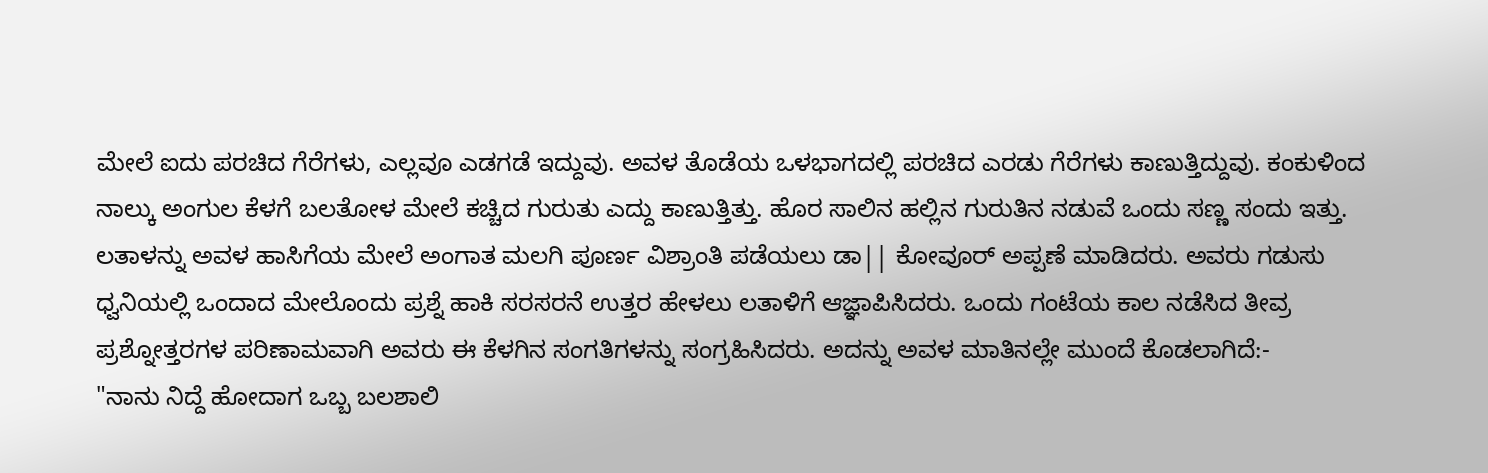ಮೇಲೆ ಐದು ಪರಚಿದ ಗೆರೆಗಳು, ಎಲ್ಲವೂ ಎಡಗಡೆ ಇದ್ದುವು. ಅವಳ ತೊಡೆಯ ಒಳಭಾಗದಲ್ಲಿ ಪರಚಿದ ಎರಡು ಗೆರೆಗಳು ಕಾಣುತ್ತಿದ್ದುವು. ಕಂಕುಳಿಂದ ನಾಲ್ಕು ಅಂಗುಲ ಕೆಳಗೆ ಬಲತೋಳ ಮೇಲೆ ಕಚ್ಚಿದ ಗುರುತು ಎದ್ದು ಕಾಣುತ್ತಿತ್ತು. ಹೊರ ಸಾಲಿನ ಹಲ್ಲಿನ ಗುರುತಿನ ನಡುವೆ ಒಂದು ಸಣ್ಣ ಸಂದು ಇತ್ತು.
ಲತಾಳನ್ನು ಅವಳ ಹಾಸಿಗೆಯ ಮೇಲೆ ಅಂಗಾತ ಮಲಗಿ ಪೂರ್ಣ ವಿಶ್ರಾಂತಿ ಪಡೆಯಲು ಡಾ|| ಕೋವೂರ್ ಅಪ್ಪಣೆ ಮಾಡಿದರು. ಅವರು ಗಡುಸು ಧ್ವನಿಯಲ್ಲಿ ಒಂದಾದ ಮೇಲೊಂದು ಪ್ರಶ್ನೆ ಹಾಕಿ ಸರಸರನೆ ಉತ್ತರ ಹೇಳಲು ಲತಾಳಿಗೆ ಆಜ್ಞಾಪಿಸಿದರು. ಒಂದು ಗಂಟೆಯ ಕಾಲ ನಡೆಸಿದ ತೀವ್ರ ಪ್ರಶ್ನೋತ್ತರಗಳ ಪರಿಣಾಮವಾಗಿ ಅವರು ಈ ಕೆಳಗಿನ ಸಂಗತಿಗಳನ್ನು ಸಂಗ್ರಹಿಸಿದರು. ಅದನ್ನು ಅವಳ ಮಾತಿನಲ್ಲೇ ಮುಂದೆ ಕೊಡಲಾಗಿದೆ:-
"ನಾನು ನಿದ್ದೆ ಹೋದಾಗ ಒಬ್ಬ ಬಲಶಾಲಿ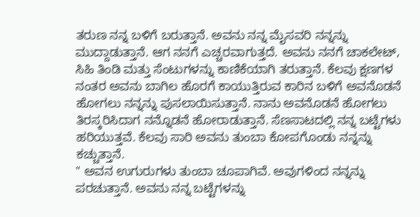ತರುಣ ನನ್ನ ಬಳಿಗೆ ಬರುತ್ತಾನೆ. ಅವನು ನನ್ನ ಮೈಸವರಿ ನನ್ನನ್ನು ಮುದ್ದಾಡುತ್ತಾನೆ. ಆಗ ನನಗೆ ಎಚ್ಚರವಾಗುತ್ತದೆ. ಅವನು ನನಗೆ ಚಾಕಲೇಟ್, ಸಿಹಿ ತಿಂಡಿ ಮತ್ತು ಸೆಂಟುಗಳನ್ನು ಕಾಣಿಕೆಯಾಗಿ ತರುತ್ತಾನೆ. ಕೆಲವು ಕ್ಷಣಗಳ ನಂತರ ಅವನು ಬಾಗಿಲ ಹೊರಗೆ ಕಾಯುತ್ತಿರುವ ಕಾರಿನ ಬಳಿಗೆ ಅವನೊಡನೆ ಹೋಗಲು ನನ್ನನ್ನು ಪುಸಲಾಯಿಸುತ್ತಾನೆ. ನಾನು ಅವನೊಡನೆ ಹೋಗಲು ತಿರಸ್ಕರಿಸಿದಾಗ ನನ್ನೊಡನೆ ಹೋರಾಡುತ್ತಾನೆ. ಸೆಣಸಾಟದಲ್ಲಿ ನನ್ನ ಬಟ್ಟೆಗಳು ಹರಿಯುತ್ತವೆ. ಕೆಲವು ಸಾರಿ ಅವನು ತುಂಬಾ ಕೋಪಗೊಂಡು ನನ್ನನ್ನು ಕಚ್ಚುತ್ತಾನೆ.
" ಅವನ ಉಗುರುಗಳು ತುಂಬಾ ಚೂಪಾಗಿವೆ. ಅವುಗಳಿಂದ ನನ್ನನ್ನು ಪರಚುತ್ತಾನೆ. ಅವನು ನನ್ನ ಬಟ್ಟೆಗಳನ್ನು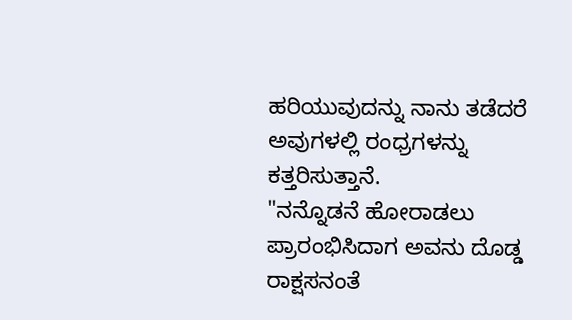ಹರಿಯುವುದನ್ನು ನಾನು ತಡೆದರೆ ಅವುಗಳಲ್ಲಿ ರಂಧ್ರಗಳನ್ನು ಕತ್ತರಿಸುತ್ತಾನೆ.
"ನನ್ನೊಡನೆ ಹೋರಾಡಲು ಪ್ರಾರಂಭಿಸಿದಾಗ ಅವನು ದೊಡ್ಡ ರಾಕ್ಷಸನಂತೆ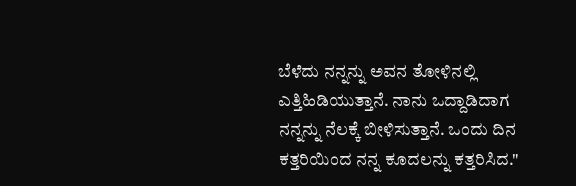ಬೆಳೆದು ನನ್ನನ್ನು ಅವನ ತೋಳಿನಲ್ಲಿ ಎತ್ತಿಹಿಡಿಯುತ್ತಾನೆ. ನಾನು ಒದ್ದಾಡಿದಾಗ ನನ್ನನ್ನು ನೆಲಕ್ಕೆ ಬೀಳಿಸುತ್ತಾನೆ. ಒಂದು ದಿನ ಕತ್ತರಿಯಿಂದ ನನ್ನ ಕೂದಲನ್ನು ಕತ್ತರಿಸಿದ."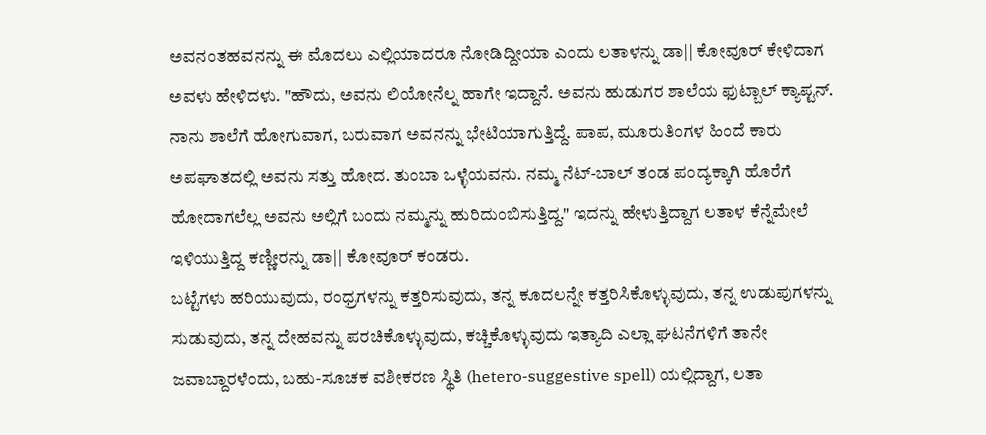ಅವನಂತಹವನನ್ನು ಈ ಮೊದಲು ಎಲ್ಲಿಯಾದರೂ ನೋಡಿದ್ದೀಯಾ ಎಂದು ಲತಾಳನ್ನು ಡಾ|| ಕೋವೂರ್ ಕೇಳಿದಾಗ ಅವಳು ಹೇಳಿದಳು. "ಹೌದು, ಅವನು ಲಿಯೋನೆಲ್ನ ಹಾಗೇ ಇದ್ದಾನೆ. ಅವನು ಹುಡುಗರ ಶಾಲೆಯ ಫುಟ್ಬಾಲ್ ಕ್ಯಾಪ್ಟನ್. ನಾನು ಶಾಲೆಗೆ ಹೋಗುವಾಗ, ಬರುವಾಗ ಅವನನ್ನು ಭೇಟಿಯಾಗುತ್ತಿದ್ದೆ. ಪಾಪ, ಮೂರುತಿಂಗಳ ಹಿಂದೆ ಕಾರು ಅಪಘಾತದಲ್ಲಿ ಅವನು ಸತ್ತು ಹೋದ. ತುಂಬಾ ಒಳ್ಳೆಯವನು. ನಮ್ಮ ನೆಟ್-ಬಾಲ್ ತಂಡ ಪಂದ್ಯಕ್ಕಾಗಿ ಹೊರೆಗೆ ಹೋದಾಗಲೆಲ್ಲ ಅವನು ಅಲ್ಲಿಗೆ ಬಂದು ನಮ್ಮನ್ನು ಹುರಿದುಂಬಿಸುತ್ತಿದ್ದ." ಇದನ್ನು ಹೇಳುತ್ತಿದ್ದಾಗ ಲತಾಳ ಕೆನ್ನೆಮೇಲೆ ಇಳಿಯುತ್ತಿದ್ದ ಕಣ್ಣೀರನ್ನು ಡಾ|| ಕೋವೂರ್ ಕಂಡರು.
ಬಟ್ಟೆಗಳು ಹರಿಯುವುದು, ರಂಧ್ರಗಳನ್ನು ಕತ್ತರಿಸುವುದು, ತನ್ನ ಕೂದಲನ್ನೇ ಕತ್ತರಿಸಿಕೊಳ್ಳುವುದು, ತನ್ನ ಉಡುಪುಗಳನ್ನು ಸುಡುವುದು, ತನ್ನ ದೇಹವನ್ನು ಪರಚಿಕೊಳ್ಳುವುದು, ಕಚ್ಚಿಕೊಳ್ಳುವುದು ಇತ್ಯಾದಿ ಎಲ್ಲಾ ಘಟನೆಗಳಿಗೆ ತಾನೇ ಜವಾಬ್ದಾರಳೆಂದು, ಬಹು-ಸೂಚಕ ವಶೀಕರಣ ಸ್ಥಿತಿ (hetero-suggestive spell) ಯಲ್ಲಿದ್ದಾಗ, ಲತಾ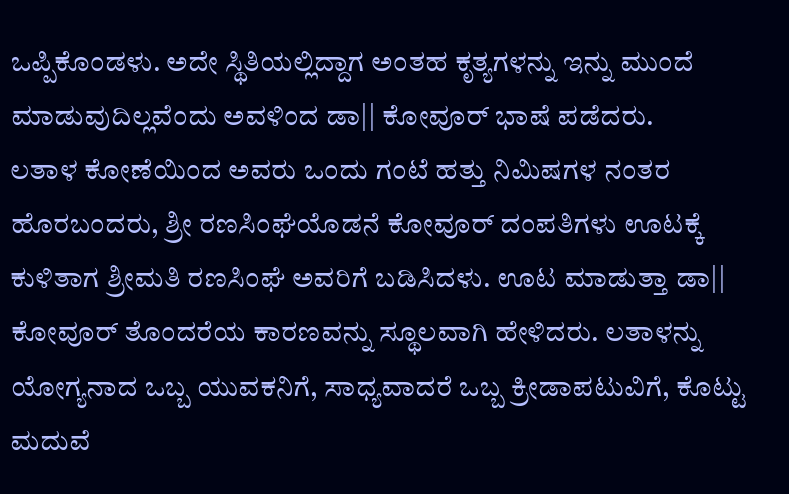ಒಪ್ಪಿಕೊಂಡಳು. ಅದೇ ಸ್ಥಿತಿಯಲ್ಲಿದ್ದಾಗ ಅಂತಹ ಕೃತ್ಯಗಳನ್ನು ಇನ್ನು ಮುಂದೆ ಮಾಡುವುದಿಲ್ಲವೆಂದು ಅವಳಿಂದ ಡಾ|| ಕೋವೂರ್ ಭಾಷೆ ಪಡೆದರು.
ಲತಾಳ ಕೋಣೆಯಿಂದ ಅವರು ಒಂದು ಗಂಟೆ ಹತ್ತು ನಿಮಿಷಗಳ ನಂತರ ಹೊರಬಂದರು, ಶ್ರೀ ರಣಸಿಂಘೆಯೊಡನೆ ಕೋವೂರ್ ದಂಪತಿಗಳು ಊಟಕ್ಕೆ ಕುಳಿತಾಗ ಶ್ರೀಮತಿ ರಣಸಿಂಘೆ ಅವರಿಗೆ ಬಡಿಸಿದಳು. ಊಟ ಮಾಡುತ್ತಾ ಡಾ|| ಕೋವೂರ್ ತೊಂದರೆಯ ಕಾರಣವನ್ನು ಸ್ಥೂಲವಾಗಿ ಹೇಳಿದರು. ಲತಾಳನ್ನು ಯೋಗ್ಯನಾದ ಒಬ್ಬ ಯುವಕನಿಗೆ, ಸಾಧ್ಯವಾದರೆ ಒಬ್ಬ ಕ್ರೀಡಾಪಟುವಿಗೆ, ಕೊಟ್ಟು ಮದುವೆ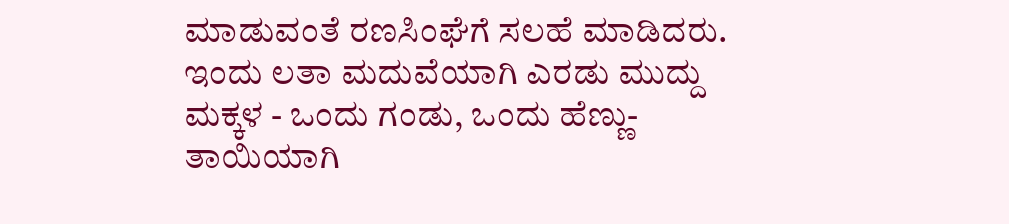ಮಾಡುವಂತೆ ರಣಸಿಂಘೆಗೆ ಸಲಹೆ ಮಾಡಿದರು.
ಇಂದು ಲತಾ ಮದುವೆಯಾಗಿ ಎರಡು ಮುದ್ದು ಮಕ್ಕಳ - ಒಂದು ಗಂಡು, ಒಂದು ಹೆಣ್ಣು-ತಾಯಿಯಾಗಿ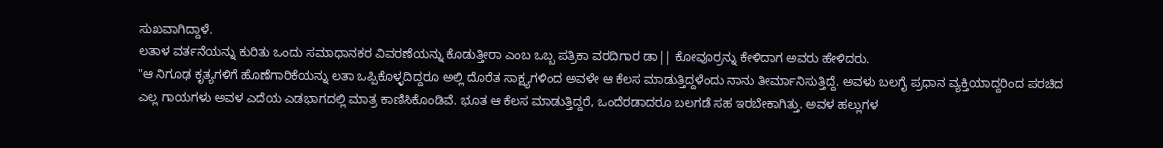ಸುಖವಾಗಿದ್ದಾಳೆ.
ಲತಾಳ ವರ್ತನೆಯನ್ನು ಕುರಿತು ಒಂದು ಸಮಾಧಾನಕರ ವಿವರಣೆಯನ್ನು ಕೊಡುತ್ತೀರಾ ಎಂಬ ಒಬ್ಬ ಪತ್ರಿಕಾ ವರದಿಗಾರ ಡಾ|| ಕೋವೂರ್ರನ್ನು ಕೇಳಿದಾಗ ಅವರು ಹೇಳಿದರು.
"ಆ ನಿಗೂಢ ಕೃತ್ಯಗಳಿಗೆ ಹೊಣೆಗಾರಿಕೆಯನ್ನು ಲತಾ ಒಪ್ಪಿಕೊಳ್ಳದಿದ್ದರೂ ಅಲ್ಲಿ ದೊರೆತ ಸಾಕ್ಷ್ಯಗಳಿಂದ ಅವಳೇ ಆ ಕೆಲಸ ಮಾಡುತ್ತಿದ್ದಳೆಂದು ನಾನು ತೀರ್ಮಾನಿಸುತ್ತಿದ್ದೆ. ಅವಳು ಬಲಗೈ ಪ್ರಧಾನ ವ್ಯಕ್ತಿಯಾದ್ದರಿಂದ ಪರಚಿದ ಎಲ್ಲ ಗಾಯಗಳು ಅವಳ ಎದೆಯ ಎಡಭಾಗದಲ್ಲಿ ಮಾತ್ರ ಕಾಣಿಸಿಕೊಂಡಿವೆ. ಭೂತ ಆ ಕೆಲಸ ಮಾಡುತ್ತಿದ್ದರೆ, ಒಂದೆರಡಾದರೂ ಬಲಗಡೆ ಸಹ ಇರಬೇಕಾಗಿತ್ತು. ಅವಳ ಹಲ್ಲುಗಳ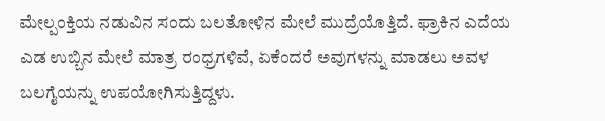ಮೇಲ್ಪಂಕ್ತಿಯ ನಡುವಿನ ಸಂದು ಬಲತೋಳಿನ ಮೇಲೆ ಮುದ್ರೆಯೊತ್ತಿದೆ. ಫ್ರಾಕಿನ ಎದೆಯ ಎಡ ಉಬ್ಬಿನ ಮೇಲೆ ಮಾತ್ರ ರಂಧ್ರಗಳಿವೆ, ಏಕೆಂದರೆ ಅವುಗಳನ್ನು ಮಾಡಲು ಅವಳ ಬಲಗೈಯನ್ನು ಉಪಯೋಗಿಸುತ್ತಿದ್ದಳು.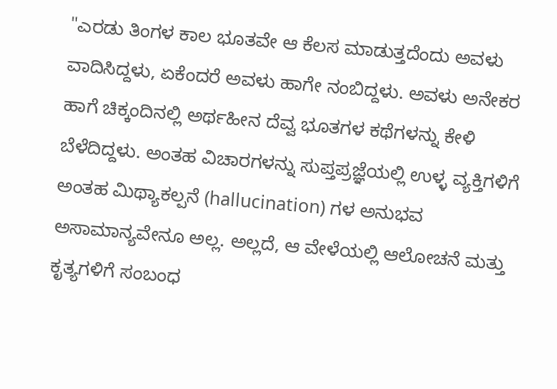"ಎರಡು ತಿಂಗಳ ಕಾಲ ಭೂತವೇ ಆ ಕೆಲಸ ಮಾಡುತ್ತದೆಂದು ಅವಳು ವಾದಿಸಿದ್ದಳು, ಏಕೆಂದರೆ ಅವಳು ಹಾಗೇ ನಂಬಿದ್ದಳು. ಅವಳು ಅನೇಕರ ಹಾಗೆ ಚಿಕ್ಕಂದಿನಲ್ಲಿ ಅರ್ಥಹೀನ ದೆವ್ವ ಭೂತಗಳ ಕಥೆಗಳನ್ನು ಕೇಳಿ ಬೆಳೆದಿದ್ದಳು. ಅಂತಹ ವಿಚಾರಗಳನ್ನು ಸುಪ್ತಪ್ರಜ್ಞೆಯಲ್ಲಿ ಉಳ್ಳ ವ್ಯಕ್ತಿಗಳಿಗೆ ಅಂತಹ ಮಿಥ್ಯಾಕಲ್ಪನೆ (hallucination) ಗಳ ಅನುಭವ ಅಸಾಮಾನ್ಯವೇನೂ ಅಲ್ಲ. ಅಲ್ಲದೆ, ಆ ವೇಳೆಯಲ್ಲಿ ಆಲೋಚನೆ ಮತ್ತು ಕೃತ್ಯಗಳಿಗೆ ಸಂಬಂಧ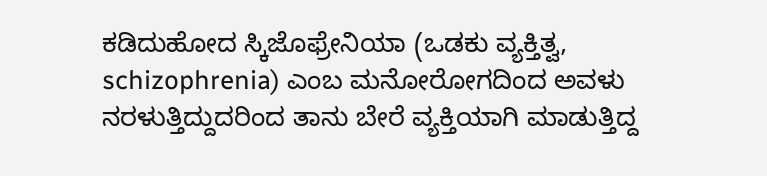ಕಡಿದುಹೋದ ಸ್ಕಿಜೊಫ್ರೇನಿಯಾ (ಒಡಕು ವ್ಯಕ್ತಿತ್ವ, schizophrenia) ಎಂಬ ಮನೋರೋಗದಿಂದ ಅವಳು ನರಳುತ್ತಿದ್ದುದರಿಂದ ತಾನು ಬೇರೆ ವ್ಯಕ್ತಿಯಾಗಿ ಮಾಡುತ್ತಿದ್ದ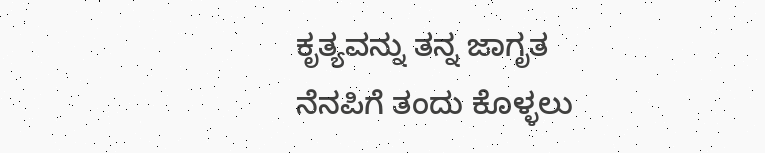ಕೃತ್ಯವನ್ನು ತನ್ನ ಜಾಗೃತ ನೆನಪಿಗೆ ತಂದು ಕೊಳ್ಳಲು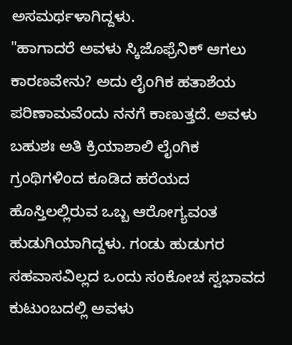ಅಸಮರ್ಥಳಾಗಿದ್ದಳು.
"ಹಾಗಾದರೆ ಅವಳು ಸ್ಕಿಜೊಫ್ರೆನಿಕ್ ಆಗಲು ಕಾರಣವೇನು? ಅದು ಲೈಂಗಿಕ ಹತಾಶೆಯ ಪರಿಣಾಮವೆಂದು ನನಗೆ ಕಾಣುತ್ತದೆ. ಅವಳು ಬಹುಶಃ ಅತಿ ಕ್ರಿಯಾಶಾಲಿ ಲೈಂಗಿಕ ಗ್ರಂಥಿಗಳಿಂದ ಕೂಡಿದ ಹರೆಯದ ಹೊಸ್ತಿಲಲ್ಲಿರುವ ಒಬ್ಬ ಆರೋಗ್ಯವಂತ ಹುಡುಗಿಯಾಗಿದ್ದಳು. ಗಂಡು ಹುಡುಗರ ಸಹವಾಸವಿಲ್ಲದ ಒಂದು ಸಂಕೋಚ ಸ್ವಭಾವದ ಕುಟುಂಬದಲ್ಲಿ ಅವಳು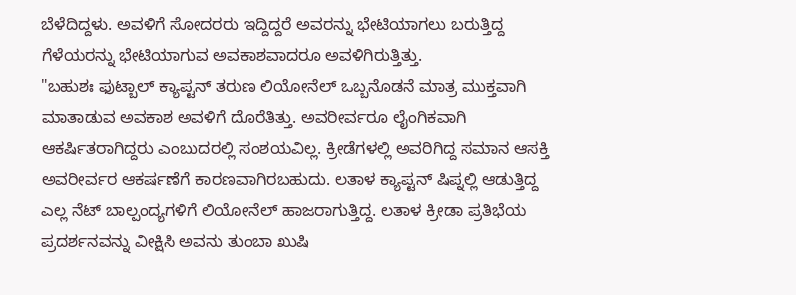ಬೆಳೆದಿದ್ದಳು. ಅವಳಿಗೆ ಸೋದರರು ಇದ್ದಿದ್ದರೆ ಅವರನ್ನು ಭೇಟಿಯಾಗಲು ಬರುತ್ತಿದ್ದ ಗೆಳೆಯರನ್ನು ಭೇಟಿಯಾಗುವ ಅವಕಾಶವಾದರೂ ಅವಳಿಗಿರುತ್ತಿತ್ತು.
"ಬಹುಶಃ ಫುಟ್ಬಾಲ್ ಕ್ಯಾಪ್ಟನ್ ತರುಣ ಲಿಯೋನೆಲ್ ಒಬ್ಬನೊಡನೆ ಮಾತ್ರ ಮುಕ್ತವಾಗಿ ಮಾತಾಡುವ ಅವಕಾಶ ಅವಳಿಗೆ ದೊರೆತಿತ್ತು. ಅವರೀರ್ವರೂ ಲೈಂಗಿಕವಾಗಿ ಆಕರ್ಷಿತರಾಗಿದ್ದರು ಎಂಬುದರಲ್ಲಿ ಸಂಶಯವಿಲ್ಲ. ಕ್ರೀಡೆಗಳಲ್ಲಿ ಅವರಿಗಿದ್ದ ಸಮಾನ ಆಸಕ್ತಿ ಅವರೀರ್ವರ ಆಕರ್ಷಣೆಗೆ ಕಾರಣವಾಗಿರಬಹುದು. ಲತಾಳ ಕ್ಯಾಪ್ಟನ್ ಷಿಪ್ನಲ್ಲಿ ಆಡುತ್ತಿದ್ದ ಎಲ್ಲ ನೆಟ್ ಬಾಲ್ಪಂದ್ಯಗಳಿಗೆ ಲಿಯೋನೆಲ್ ಹಾಜರಾಗುತ್ತಿದ್ದ. ಲತಾಳ ಕ್ರೀಡಾ ಪ್ರತಿಭೆಯ ಪ್ರದರ್ಶನವನ್ನು ವೀಕ್ಷಿಸಿ ಅವನು ತುಂಬಾ ಖುಷಿ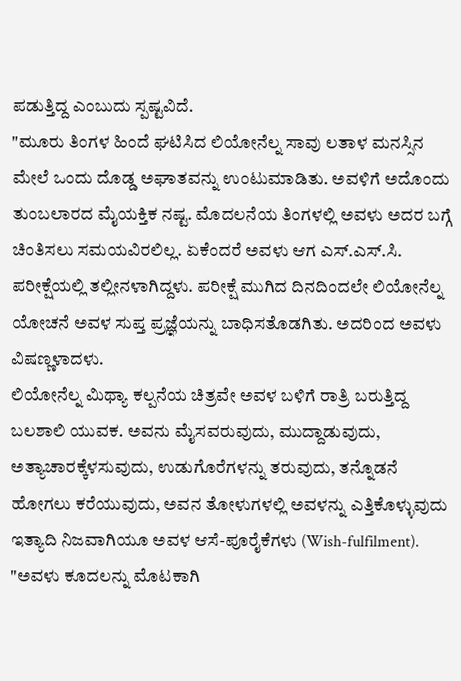ಪಡುತ್ತಿದ್ದ ಎಂಬುದು ಸ್ಪಷ್ಟವಿದೆ.
"ಮೂರು ತಿಂಗಳ ಹಿಂದೆ ಘಟಿಸಿದ ಲಿಯೋನೆಲ್ನ ಸಾವು ಲತಾಳ ಮನಸ್ಸಿನ ಮೇಲೆ ಒಂದು ದೊಡ್ಡ ಅಘಾತವನ್ನು ಉಂಟುಮಾಡಿತು. ಅವಳಿಗೆ ಅದೊಂದು ತುಂಬಲಾರದ ಮೈಯಕ್ತಿಕ ನಷ್ಟ. ಮೊದಲನೆಯ ತಿಂಗಳಲ್ಲಿ ಅವಳು ಅದರ ಬಗ್ಗೆ ಚಿಂತಿಸಲು ಸಮಯವಿರಲಿಲ್ಲ. ಏಕೆಂದರೆ ಅವಳು ಆಗ ಎಸ್.ಎಸ್.ಸಿ. ಪರೀಕ್ಷೆಯಲ್ಲಿ ತಲ್ಲೀನಳಾಗಿದ್ದಳು. ಪರೀಕ್ಷೆ ಮುಗಿದ ದಿನದಿಂದಲೇ ಲಿಯೋನೆಲ್ನ ಯೋಚನೆ ಅವಳ ಸುಪ್ತ ಪ್ರಜ್ಞೆಯನ್ನು ಬಾಧಿಸತೊಡಗಿತು. ಅದರಿಂದ ಅವಳು ವಿಷಣ್ಣಳಾದಳು.
ಲಿಯೋನೆಲ್ನ ಮಿಥ್ಯಾ ಕಲ್ಪನೆಯ ಚಿತ್ರವೇ ಅವಳ ಬಳಿಗೆ ರಾತ್ರಿ ಬರುತ್ತಿದ್ದ ಬಲಶಾಲಿ ಯುವಕ. ಅವನು ಮೈಸವರುವುದು, ಮುದ್ದಾಡುವುದು, ಅತ್ಯಾಚಾರಕ್ಕೆಳಸುವುದು, ಉಡುಗೊರೆಗಳನ್ನು ತರುವುದು, ತನ್ನೊಡನೆ ಹೋಗಲು ಕರೆಯುವುದು, ಅವನ ತೋಳುಗಳಲ್ಲಿ ಅವಳನ್ನು ಎತ್ತಿಕೊಳ್ಳುವುದು ಇತ್ಯಾದಿ ನಿಜವಾಗಿಯೂ ಅವಳ ಆಸೆ-ಪೂರೈಕೆಗಳು (Wish-fulfilment).
"ಅವಳು ಕೂದಲನ್ನು ಮೊಟಕಾಗಿ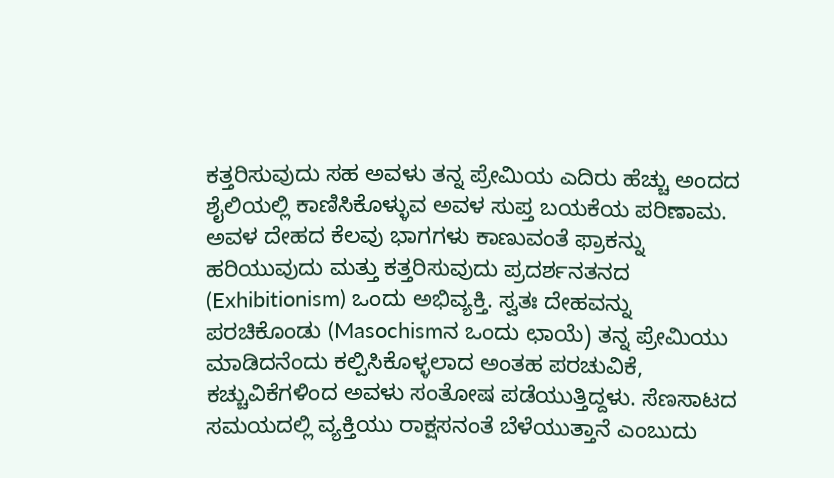ಕತ್ತರಿಸುವುದು ಸಹ ಅವಳು ತನ್ನ ಪ್ರೇಮಿಯ ಎದಿರು ಹೆಚ್ಚು ಅಂದದ ಶೈಲಿಯಲ್ಲಿ ಕಾಣಿಸಿಕೊಳ್ಳುವ ಅವಳ ಸುಪ್ತ ಬಯಕೆಯ ಪರಿಣಾಮ. ಅವಳ ದೇಹದ ಕೆಲವು ಭಾಗಗಳು ಕಾಣುವಂತೆ ಫ್ರಾಕನ್ನು ಹರಿಯುವುದು ಮತ್ತು ಕತ್ತರಿಸುವುದು ಪ್ರದರ್ಶನತನದ (Exhibitionism) ಒಂದು ಅಭಿವ್ಯಕ್ತಿ. ಸ್ವತಃ ದೇಹವನ್ನು ಪರಚಿಕೊಂಡು (Masochismನ ಒಂದು ಛಾಯೆ) ತನ್ನ ಪ್ರೇಮಿಯು ಮಾಡಿದನೆಂದು ಕಲ್ಪಿಸಿಕೊಳ್ಳಲಾದ ಅಂತಹ ಪರಚುವಿಕೆ, ಕಚ್ಚುವಿಕೆಗಳಿಂದ ಅವಳು ಸಂತೋಷ ಪಡೆಯುತ್ತಿದ್ದಳು. ಸೆಣಸಾಟದ ಸಮಯದಲ್ಲಿ ವ್ಯಕ್ತಿಯು ರಾಕ್ಷಸನಂತೆ ಬೆಳೆಯುತ್ತಾನೆ ಎಂಬುದು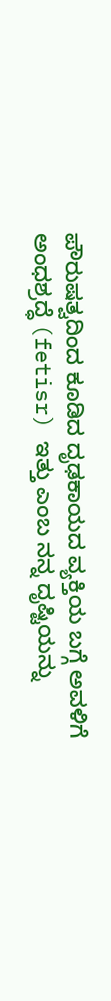ಪೌರುಷತ್ವದಿಂದ ಕೂಡಿದ ದೃಢಕಾಯದ ವ್ಯಕ್ತಿಯ ಬಗ್ಗೆ ಅವಳಿಗೆ ಅಂಧಶ್ರದ್ಧೆ (fetisr) ಇತ್ತು ಎಂಬ ನನ್ನ ದೃಷ್ಟಿಯನ್ನು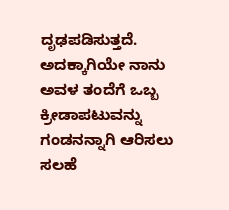ದೃಢಪಡಿಸುತ್ತದೆ. ಅದಕ್ಕಾಗಿಯೇ ನಾನು ಅವಳ ತಂದೆಗೆ ಒಬ್ಬ ಕ್ರೀಡಾಪಟುವನ್ನು ಗಂಡನನ್ನಾಗಿ ಆರಿಸಲು ಸಲಹೆ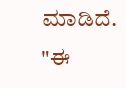ಮಾಡಿದೆ.
"ಈ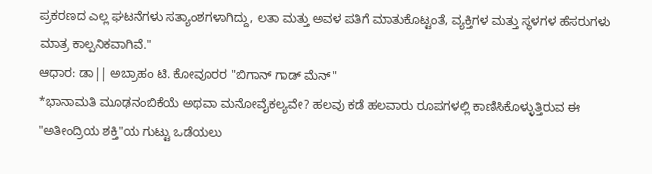ಪ್ರಕರಣದ ಎಲ್ಲ ಘಟನೆಗಳು ಸತ್ಯಾಂಶಗಳಾಗಿದ್ದು, ಲತಾ ಮತ್ತು ಅವಳ ಪತಿಗೆ ಮಾತುಕೊಟ್ಟಂತೆ, ವ್ಯಕ್ತಿಗಳ ಮತ್ತು ಸ್ಥಳಗಳ ಹೆಸರುಗಳು ಮಾತ್ರ ಕಾಲ್ಪನಿಕವಾಗಿವೆ."
ಆಧಾರ: ಡಾ|| ಅಬ್ರಾಹಂ ಟಿ. ಕೋವೂರರ "ಬಿಗಾನ್ ಗಾಡ್ ಮೆನ್"
*ಭಾನಾಮತಿ ಮೂಢನಂಬಿಕೆಯೆ ಅಥವಾ ಮನೋವೈಕಲ್ಯವೇ? ಹಲವು ಕಡೆ ಹಲವಾರು ರೂಪಗಳಲ್ಲಿ ಕಾಣಿಸಿಕೊಳ್ಳುತ್ತಿರುವ ಈ "ಅತೀಂದ್ರಿಯ ಶಕ್ತಿ"ಯ ಗುಟ್ಟು ಒಡೆಯಲು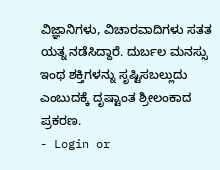ವಿಜ್ಞಾನಿಗಳು, ವಿಚಾರವಾದಿಗಳು ಸತತ ಯತ್ನ ನಡೆಸಿದ್ದಾರೆ. ದುರ್ಬಲ ಮನಸ್ಸು ಇಂಥ ಶಕ್ತಿಗಳನ್ನು ಸೃಷ್ಟಿಸಬಲ್ಲುದು ಎಂಬುದಕ್ಕೆ ದೃಷ್ಟಾಂತ ಶ್ರೀಲಂಕಾದ ಪ್ರಕರಣ.
- Login or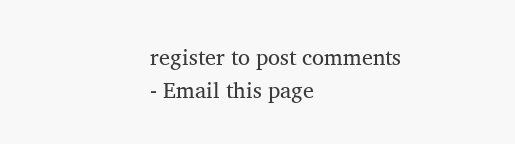register to post comments
- Email this page